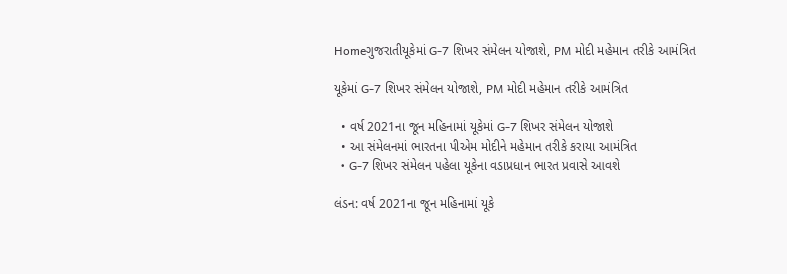Homeગુજરાતીયૂકેમાં G-7 શિખર સંમેલન યોજાશે, PM મોદી મહેમાન તરીકે આમંત્રિત

યૂકેમાં G-7 શિખર સંમેલન યોજાશે, PM મોદી મહેમાન તરીકે આમંત્રિત

  • વર્ષ 2021ના જૂન મહિનામાં યૂકેમાં G-7 શિખર સંમેલન યોજાશે
  • આ સંમેલનમાં ભારતના પીએમ મોદીને મહેમાન તરીકે કરાયા આમંત્રિત
  • G-7 શિખર સંમેલન પહેલા યૂકેના વડાપ્રધાન ભારત પ્રવાસે આવશે

લંડન: વર્ષ 2021ના જૂન મહિનામાં યૂકે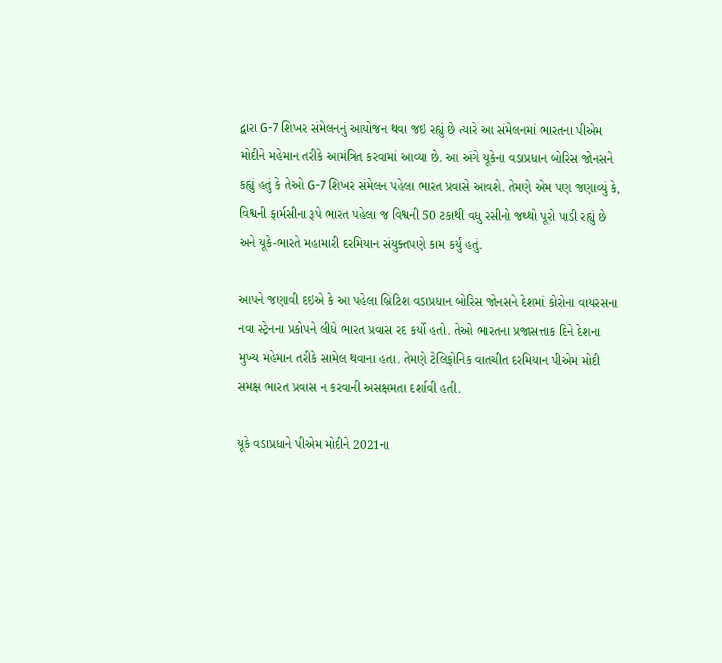દ્વારા G-7 શિખર સંમેલનનું આયોજન થવા જઇ રહ્યું છે ત્યારે આ સંમેલનમાં ભારતના પીએમ મોદીને મહેમાન તરીકે આમંત્રિત કરવામાં આવ્યા છે. આ અંગે યૂકેના વડાપ્રધાન બોરિસ જોનસને કહ્યું હતું કે તેઓ G-7 શિખર સંમેલન પહેલા ભારત પ્રવાસે આવશે. તેમણે એમ પણ જણાવ્યું કે, વિશ્વની ફાર્મસીના રૂપે ભારત પહેલા જ વિશ્વની 50 ટકાથી વધુ રસીનો જથ્થો પૂરો પાડી રહ્યું છે અને યૂકે-ભારતે મહામારી દરમિયાન સંયુક્તપણે કામ કર્યું હતું.

આપને જણાવી દઇએ કે આ પહેલા બ્રિટિશ વડાપ્રધાન બોરિસ જોનસને દેશમાં કોરોના વાયરસના નવા સ્ટ્રેનના પ્રકોપને લીધે ભારત પ્રવાસ રદ કર્યો હતો. તેઓ ભારતના પ્રજાસત્તાક દિને દેશના મુખ્ય મહેમાન તરીકે સામેલ થવાના હતા. તેમણે ટેલિફોનિક વાતચીત દરમિયાન પીએમ મોદી સમક્ષ ભારત પ્રવાસ ન કરવાની અસક્ષમતા દર્શાવી હતી.

યૂકે વડાપ્રધાને પીએમ મોદીને 2021ના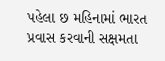પહેલા છ મહિનામાં ભારત પ્રવાસ કરવાની સક્ષમતા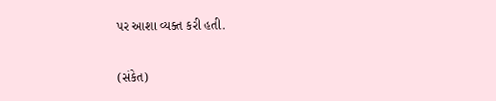પર આશા વ્યક્ત કરી હતી.

(સંકેત)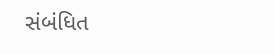સંબંધિત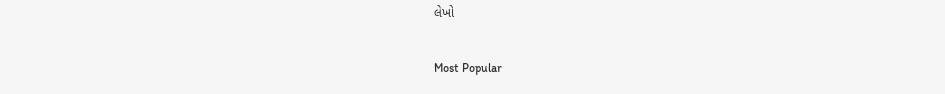લેખો

Most Popular